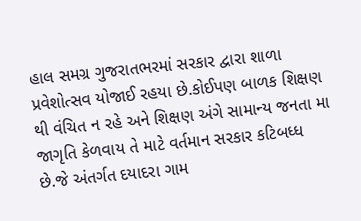હાલ સમગ્ર ગુજરાતભરમાં સરકાર દ્વારા શાળા પ્રવેશોત્સવ યોજાઈ રહયા છે.કોઈપણ બાળક શિક્ષણ થી વંચિત ન રહે અને શિક્ષણ અંગે સામાન્ય જનતા મા જાગૃતિ કેળવાય તે માટે વર્તમાન સરકાર કટિબધ્ધ છે.જે અંતર્ગત દયાદરા ગામ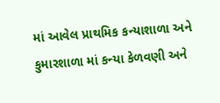માં આવેલ પ્રાથમિક કન્યાશાળા અને કુમારશાળા માં કન્યા કેળવણી અને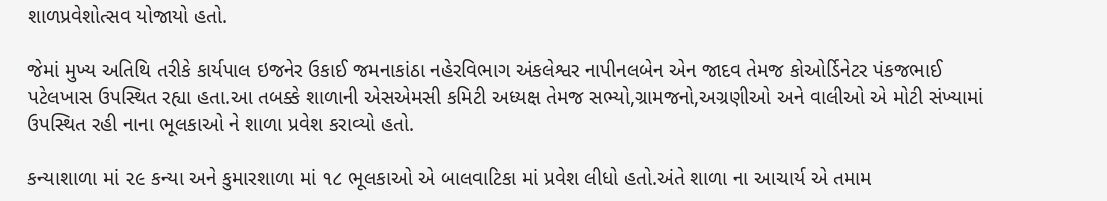શાળપ્રવેશોત્સવ યોજાયો હતો.

જેમાં મુખ્ય અતિથિ તરીકે કાર્યપાલ ઇજનેર ઉકાઈ જમનાકાંઠા નહેરવિભાગ અંકલેશ્વર નાપીનલબેન એન જાદવ તેમજ કોઓર્ડિનેટર પંકજભાઈ પટેલખાસ ઉપસ્થિત રહ્યા હતા.આ તબક્કે શાળાની એસએમસી કમિટી અધ્યક્ષ તેમજ સભ્યો,ગ્રામજનો,અગ્રણીઓ અને વાલીઓ એ મોટી સંખ્યામાં ઉપસ્થિત રહી નાના ભૂલકાઓ ને શાળા પ્રવેશ કરાવ્યો હતો.

કન્યાશાળા માં ૨૯ કન્યા અને કુમારશાળા માં ૧૮ ભૂલકાઓ એ બાલવાટિકા માં પ્રવેશ લીધો હતો.અંતે શાળા ના આચાર્ય એ તમામ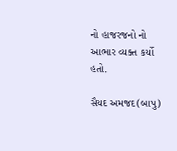નો હાજરજનો નો આભાર વ્યક્ત કર્યો હતો.

સૈયદ અમજદ(બાપુ)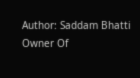Author: Saddam Bhatti
Owner Of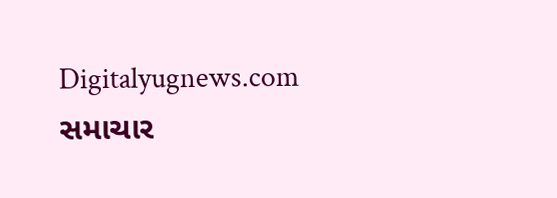Digitalyugnews.com સમાચાર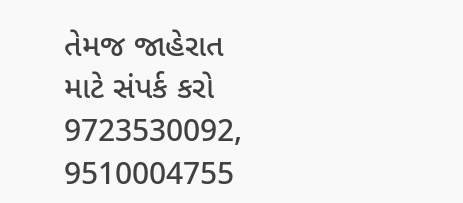તેમજ જાહેરાત માટે સંપર્ક કરો 9723530092, 9510004755